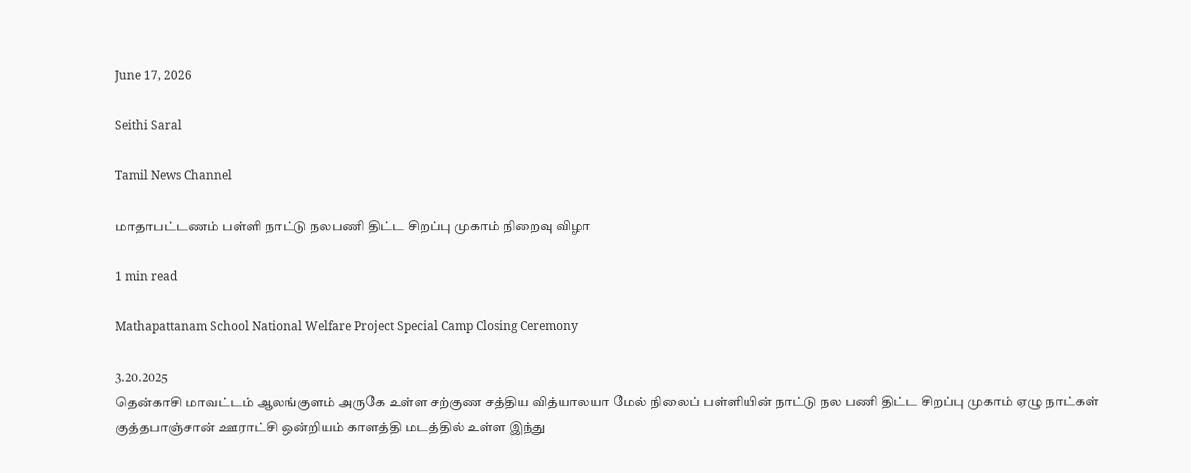June 17, 2026

Seithi Saral

Tamil News Channel

மாதாபட்டணம் பள்ளி நாட்டு நலபணி திட்ட சிறப்பு முகாம் நிறைவு விழா

1 min read

Mathapattanam School National Welfare Project Special Camp Closing Ceremony

3.20.2025
தென்காசி மாவட்டம் ஆலங்குளம் அருகே உள்ள சற்குண சத்திய வித்யாலயா மேல் நிலைப் பள்ளியின் நாட்டு நல பணி திட்ட சிறப்பு முகாம் ஏழு நாட்கள் குத்தபாஞ்சான் ஊராட்சி ஒன்றியம் காளத்தி மடத்தில் உள்ள இந்து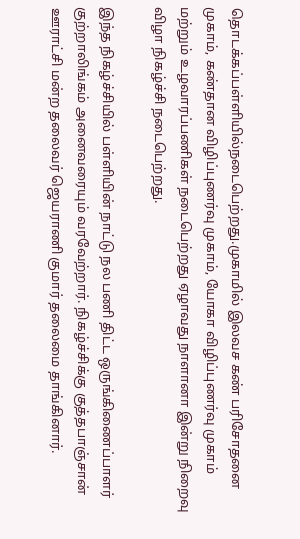தொடக்கப்பள்ளியில்நடைபெற்றது.முகாமில் இலவச கண் பரிசோதனை முகாம், கண்தான விழிப்புணர்வு முகாம், யோகா விழிப்புணர்வு முகாம் மற்றும் உழவாரப்பணிகள் நடைபெற்றது ஏழாவது நாளானா இன்று நிறைவு விழா நிகழ்ச்சி நடைபெற்றது.

இந்த நிகழ்ச்சியில் பள்ளியின் நாட்டு நல பணி திட்ட ஒருங்கிணைப்பாளர் குற்றாலிங்கம் அனைவரையும் வரவேற்றார். நிகழ்ச்சிக்கு குத்தபாஞ்சான் ஊராட்சி மன்ற தலைவர் ஜெயராணி குமார் தலைமை தாங்கினார்.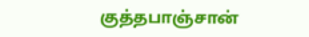குத்தபாஞ்சான்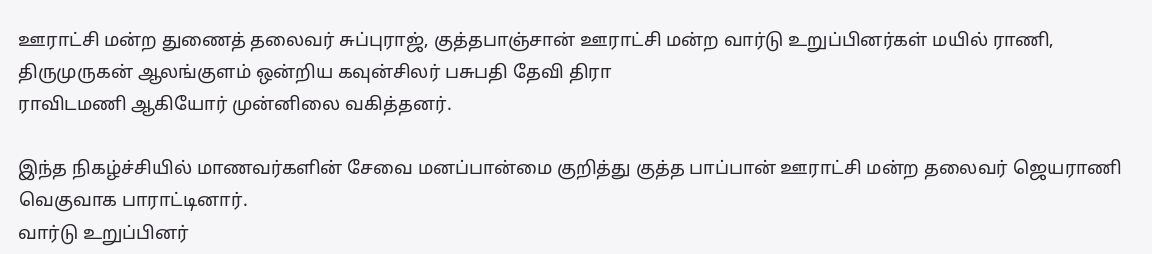ஊராட்சி மன்ற துணைத் தலைவர் சுப்புராஜ், குத்தபாஞ்சான் ஊராட்சி மன்ற வார்டு உறுப்பினர்கள் மயில் ராணி, திருமுருகன் ஆலங்குளம் ஒன்றிய கவுன்சிலர் பசுபதி தேவி திரா
ராவிடமணி ஆகியோர் முன்னிலை வகித்தனர்.

இந்த நிகழ்ச்சியில் மாணவர்களின் சேவை மனப்பான்மை குறித்து குத்த பாப்பான் ஊராட்சி மன்ற தலைவர் ஜெயராணி வெகுவாக பாராட்டினார்.
வார்டு உறுப்பினர்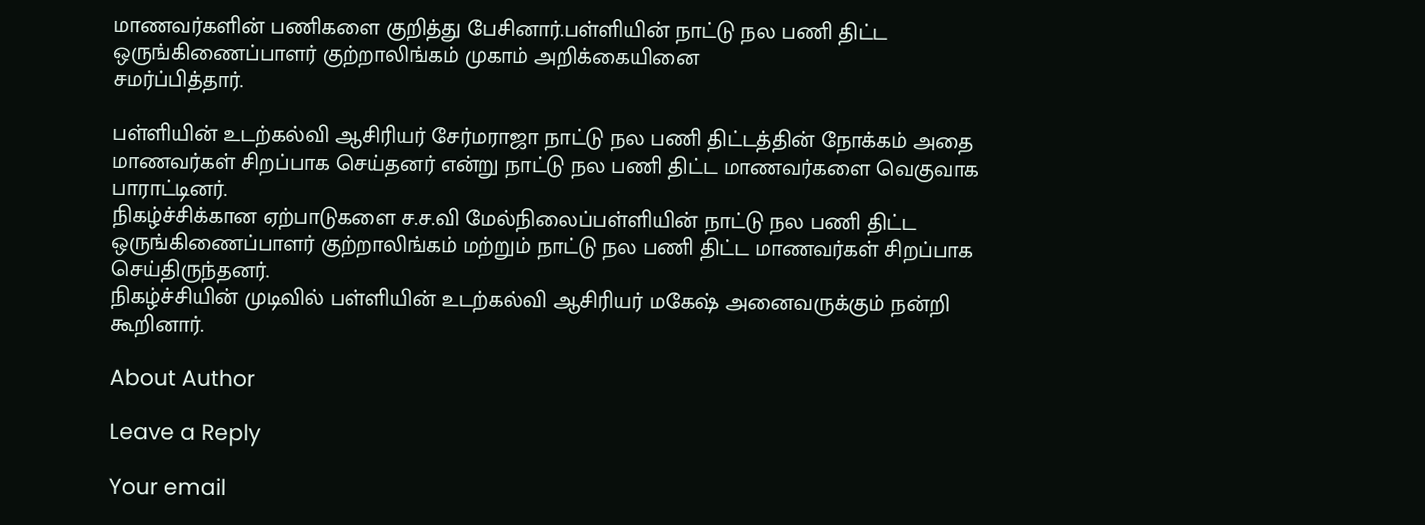மாணவர்களின் பணிகளை குறித்து பேசினார்.பள்ளியின் நாட்டு நல பணி திட்ட ஒருங்கிணைப்பாளர் குற்றாலிங்கம் முகாம் அறிக்கையினை
சமர்ப்பித்தார்.

பள்ளியின் உடற்கல்வி ஆசிரியர் சேர்மராஜா நாட்டு நல பணி திட்டத்தின் நோக்கம் அதை மாணவர்கள் சிறப்பாக செய்தனர் என்று நாட்டு நல பணி திட்ட மாணவர்களை வெகுவாக பாராட்டினர்.
நிகழ்ச்சிக்கான ஏற்பாடுகளை ச.ச.வி மேல்நிலைப்பள்ளியின் நாட்டு நல பணி திட்ட ஒருங்கிணைப்பாளர் குற்றாலிங்கம் மற்றும் நாட்டு நல பணி திட்ட மாணவர்கள் சிறப்பாக செய்திருந்தனர்.
நிகழ்ச்சியின் முடிவில் பள்ளியின் உடற்கல்வி ஆசிரியர் மகேஷ் அனைவருக்கும் நன்றி கூறினார்.

About Author

Leave a Reply

Your email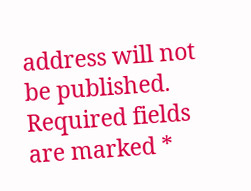address will not be published. Required fields are marked *